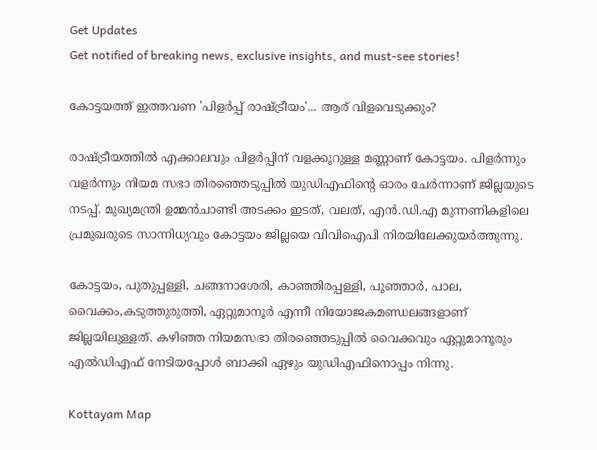Get Updates
Get notified of breaking news, exclusive insights, and must-see stories!

കോട്ടയത്ത് ഇത്തവണ 'പിളര്‍പ്പ് രാഷ്ട്രീയം'... ആര് വിളവെടുക്കും?

രാഷ്ട്രീയത്തില്‍ എക്കാലവും പിളര്‍പ്പിന് വളക്കൂറുള്ള മണ്ണാണ് കോട്ടയം. പിളര്‍ന്നും വളര്‍ന്നും നിയമ സഭാ തിരഞ്ഞെടുപ്പില്‍ യുഡിഎഫിന്‍റെ ഓരം ചേര്‍ന്നാണ് ജില്ലയുടെ നടപ്പ്. മുഖ്യമന്ത്രി ഉമ്മന്‍ചാണ്ടി അടക്കം ഇടത്, വലത്, എന്‍.ഡി.എ മുന്നണികളിലെ പ്രമുഖരുടെ സാന്നിധ്യവും കോട്ടയം ജില്ലയെ വിവിഐപി നിരയിലേക്കുയര്‍ത്തുന്നു.

കോട്ടയം, പുതുപ്പള്ളി, ചങ്ങനാശേരി, കാഞ്ഞിരപ്പള്ളി, പൂഞ്ഞാര്‍, പാല, വൈക്കം,കടുത്തുരുത്തി, ഏറ്റുമാനൂര്‍ എന്നീ നിയോജകമണ്ഡലങ്ങളാണ് ജില്ലയിലുള്ളത്. കഴിഞ്ഞ നിയമസഭാ തിരഞ്ഞെടുപ്പില്‍ വൈക്കവും ഏറ്റുമാനൂരും എല്‍ഡിഎഫ് നേടിയപ്പോള്‍ ബാക്കി ഏഴും യുഡിഎഫിനൊപ്പം നിന്നു.

Kottayam Map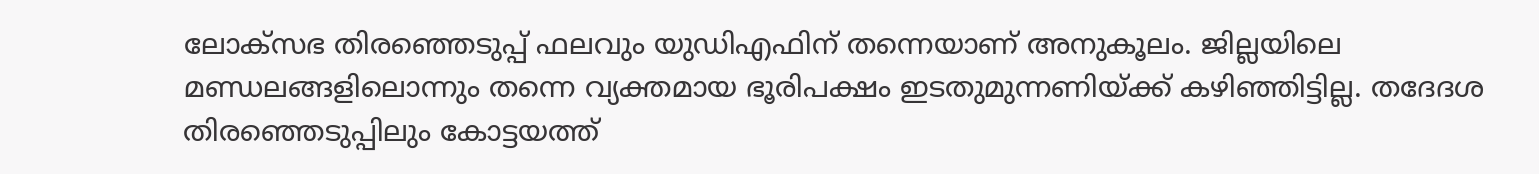ലോക്സഭ തിരഞ്ഞെടുപ്പ് ഫലവും യുഡിഎഫിന് തന്നെയാണ് അനുകൂലം. ജില്ലയിലെ മണ്ഡലങ്ങളിലൊന്നും തന്നെ വ്യക്തമായ ഭൂരിപക്ഷം ഇടതുമുന്നണിയ്ക്ക് കഴിഞ്ഞിട്ടില്ല. തദേദശ തിരഞ്ഞെടുപ്പിലും കോട്ടയത്ത്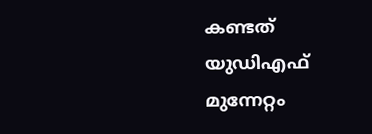കണ്ടത് യുഡിഎഫ് മുന്നേറ്റം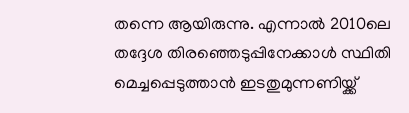തന്നെ ആയിരുന്നു. എന്നാല്‍ 2010ലെ തദ്ദേശ തിരഞ്ഞെടുപ്പിനേക്കാള്‍ സ്ഥിതി മെച്ചപ്പെടുത്താന്‍ ഇടതുമുന്നണിയ്ക്ക്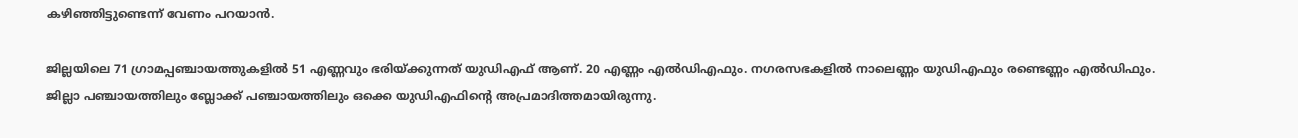കഴിഞ്ഞിട്ടുണ്ടെന്ന് വേണം പറയാന്‍.

ജില്ലയിലെ 71 ഗ്രാമപ്പഞ്ചായത്തുകളില്‍ 51 എണ്ണവും ഭരിയ്ക്കുന്നത് യുഡിഎഫ് ആണ്. 20 എണ്ണം എല്‍ഡിഎഫും. നഗരസഭകളില്‍ നാലെണ്ണം യുഡിഎഫും രണ്ടെണ്ണം എല്‍ഡിഫും. ജില്ലാ പഞ്ചായത്തിലും ബ്ലോക്ക് പഞ്ചായത്തിലും ഒക്കെ യുഡിഎഫിന്‍റെ അപ്രമാദിത്തമായിരുന്നു.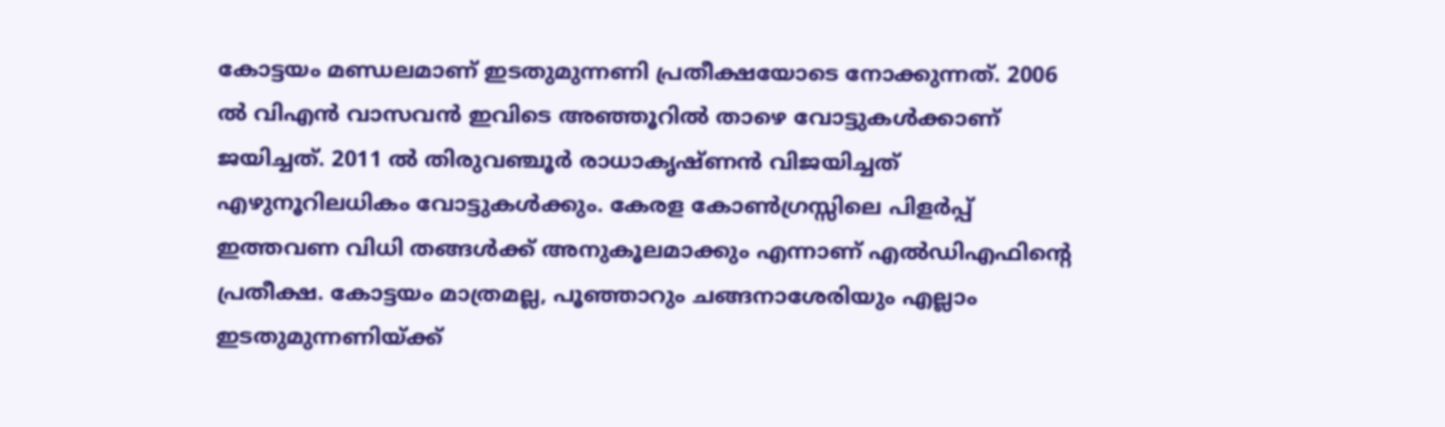കോട്ടയം മണ്ഡലമാണ് ഇടതുമുന്നണി പ്രതീക്ഷയോടെ നോക്കുന്നത്. 2006 ല്‍ വിഎന്‍ വാസവന്‍ ഇവിടെ അഞ്ഞൂറില്‍ താഴെ വോട്ടുകള്‍ക്കാണ് ജയിച്ചത്. 2011 ല്‍ തിരുവഞ്ചൂര്‍ രാധാകൃഷ്ണന്‍ വിജയിച്ചത് എഴുനൂറിലധികം വോട്ടുകള്‍ക്കും. കേരള കോണ്‍ഗ്രസ്സിലെ പിളര്‍പ്പ് ഇത്തവണ വിധി തങ്ങള്‍ക്ക് അനുകൂലമാക്കും എന്നാണ് എല്‍ഡിഎഫിന്‍റെ പ്രതീക്ഷ. കോട്ടയം മാത്രമല്ല, പൂഞ്ഞാറും ചങ്ങനാശേരിയും എല്ലാം ഇടതുമുന്നണിയ്ക്ക്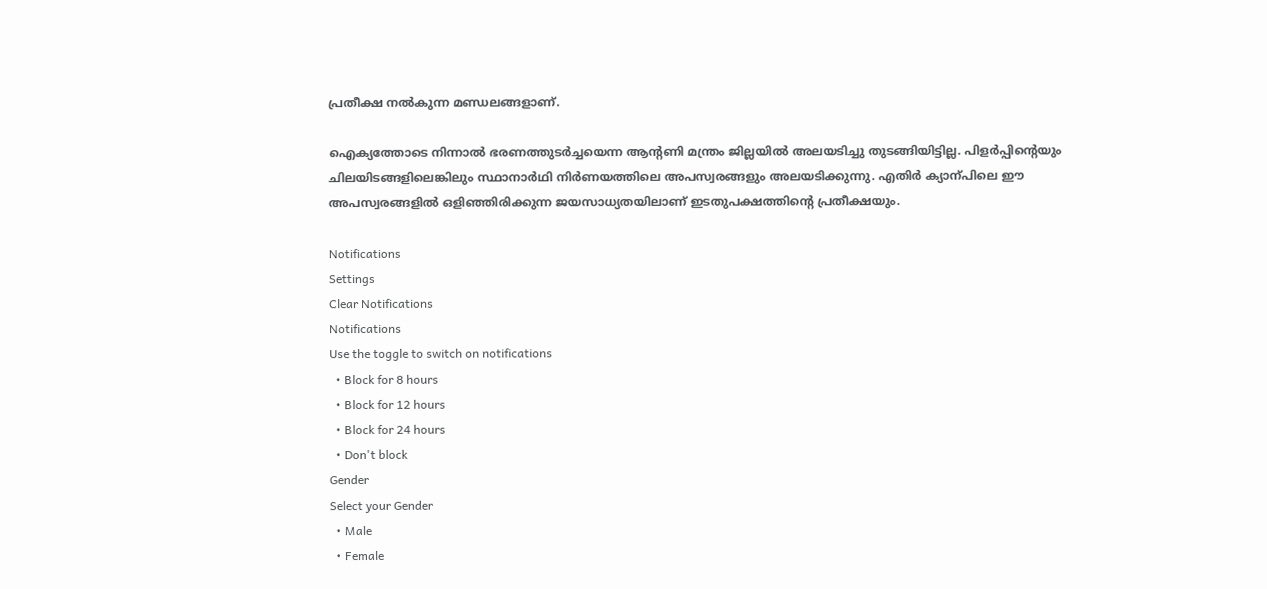പ്രതീക്ഷ നല്‍കുന്ന മണ്ഡലങ്ങളാണ്.

ഐക്യത്തോടെ നിന്നാല്‍ ഭരണത്തുടര്‍ച്ചയെന്ന ആന്‍റണി മന്ത്രം ജില്ലയില്‍ അലയടിച്ചു തുടങ്ങിയിട്ടില്ല. പിളര്‍പ്പിന്‍റെയും ചിലയിടങ്ങളിലെങ്കിലും സ്ഥാനാര്‍ഥി നിര്‍ണയത്തിലെ അപസ്വരങ്ങളും അലയടിക്കുന്നു. എതിര്‍ ക്യാന്പിലെ ഈ അപസ്വരങ്ങളില്‍ ഒളിഞ്ഞിരിക്കുന്ന ജയസാധ്യതയിലാണ് ഇടതുപക്ഷത്തിന്‍റെ പ്രതീക്ഷയും.

Notifications
Settings
Clear Notifications
Notifications
Use the toggle to switch on notifications
  • Block for 8 hours
  • Block for 12 hours
  • Block for 24 hours
  • Don't block
Gender
Select your Gender
  • Male
  • Female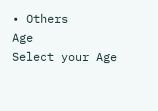• Others
Age
Select your Age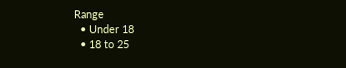Range
  • Under 18
  • 18 to 25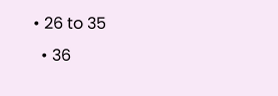• 26 to 35
  • 36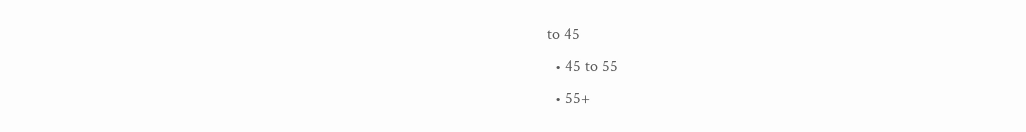to 45
  • 45 to 55
  • 55+